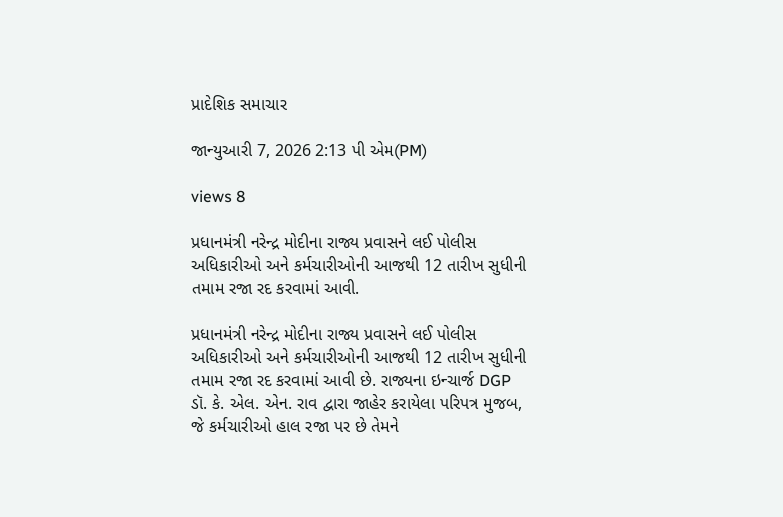પ્રાદેશિક સમાચાર

જાન્યુઆરી 7, 2026 2:13 પી એમ(PM)

views 8

પ્રધાનમંત્રી નરેન્દ્ર મોદીના રાજ્ય પ્રવાસને લઈ પોલીસ અધિકારીઓ અને કર્મચારીઓની આજથી 12 તારીખ સુધીની તમામ રજા રદ કરવામાં આવી.

પ્રધાનમંત્રી નરેન્દ્ર મોદીના રાજ્ય પ્રવાસને લઈ પોલીસ અધિકારીઓ અને કર્મચારીઓની આજથી 12 તારીખ સુધીની તમામ રજા રદ કરવામાં આવી છે. રાજ્યના ઇન્ચાર્જ DGP ડૉ. કે. એલ. એન. રાવ દ્વારા જાહેર કરાયેલા પરિપત્ર મુજબ, જે કર્મચારીઓ હાલ રજા પર છે તેમને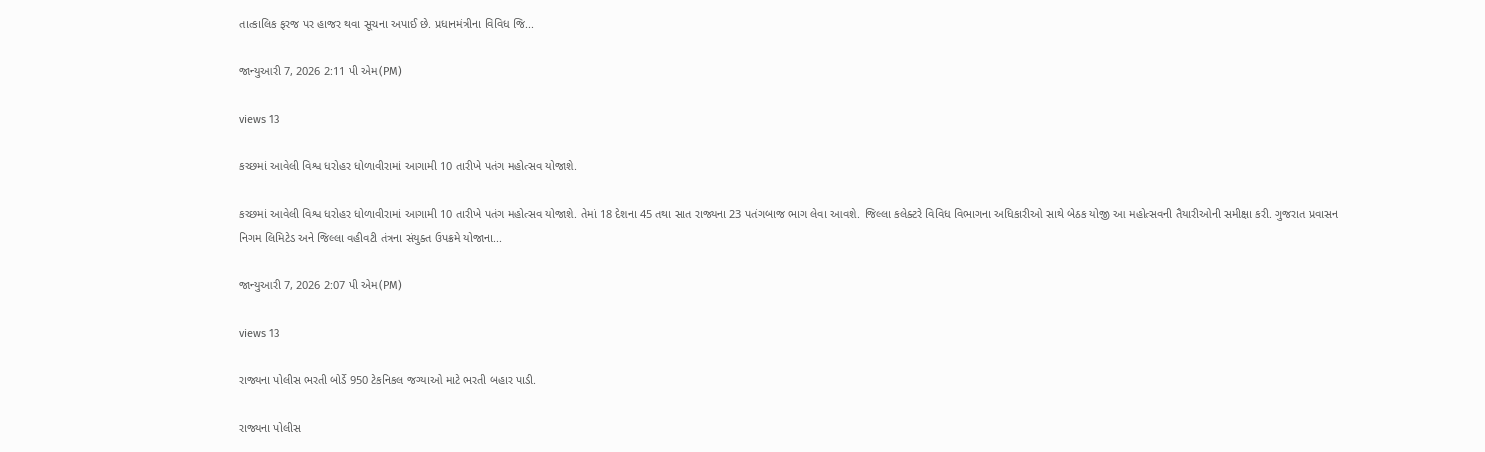તાત્કાલિક ફરજ પર હાજર થવા સૂચના અપાઈ છે. પ્રધાનમંત્રીના વિવિધ જિ...

જાન્યુઆરી 7, 2026 2:11 પી એમ(PM)

views 13

કચ્છમાં આવેલી વિશ્વ ધરોહર ધોળાવીરામાં આગામી 10 તારીખે પતંગ મહોત્સવ યોજાશે.

કચ્છમાં આવેલી વિશ્વ ધરોહર ધોળાવીરામાં આગામી 10 તારીખે પતંગ મહોત્સવ યોજાશે. તેમાં 18 દેશના 45 તથા સાત રાજ્યના 23 પતંગબાજ ભાગ લેવા આવશે. જિલ્લા કલેક્ટરે વિવિધ વિભાગના અધિકારીઓ સાથે બેઠક યોજી આ મહોત્સવની તૈયારીઓની સમીક્ષા કરી. ગુજરાત પ્રવાસન નિગમ લિમિટેડ અને જિલ્લા વહીવટી તંત્રના સંયુક્ત ઉપક્રમે યોજાના...

જાન્યુઆરી 7, 2026 2:07 પી એમ(PM)

views 13

રાજ્યના પોલીસ ભરતી બોર્ડે 950 ટેકનિકલ જગ્યાઓ માટે ભરતી બહાર પાડી.

રાજ્યના પોલીસ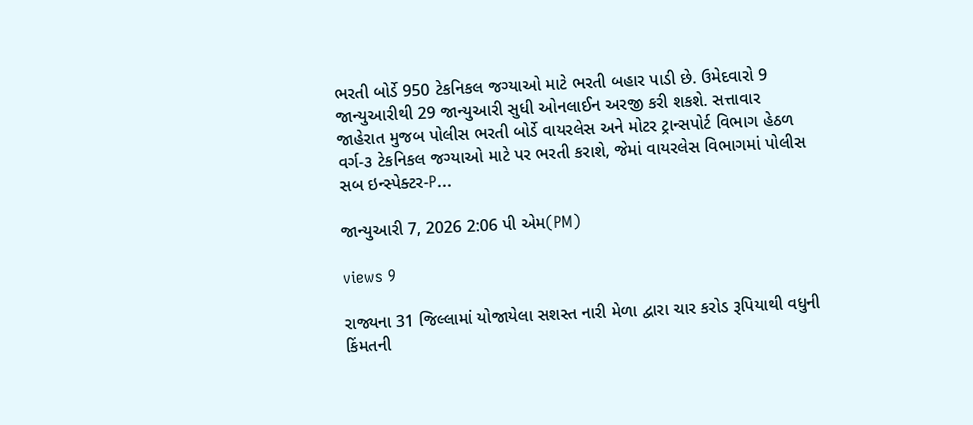ભરતી બોર્ડે 950 ટેકનિકલ જગ્યાઓ માટે ભરતી બહાર પાડી છે. ઉમેદવારો 9 જાન્યુઆરીથી 29 જાન્યુઆરી સુધી ઓનલાઈન અરજી કરી શકશે. સત્તાવાર જાહેરાત મુજબ પોલીસ ભરતી બોર્ડે વાયરલેસ અને મોટર ટ્રાન્સપોર્ટ વિભાગ હેઠળ વર્ગ-૩ ટેકનિકલ જગ્યાઓ માટે પર ભરતી કરાશે, જેમાં વાયરલેસ વિભાગમાં પોલીસ સબ ઇન્સ્પેક્ટર-P...

જાન્યુઆરી 7, 2026 2:06 પી એમ(PM)

views 9

રાજ્યના 31 જિલ્લામાં યોજાયેલા સશસ્ત નારી મેળા દ્વારા ચાર કરોડ રૂપિયાથી વધુની કિંમતની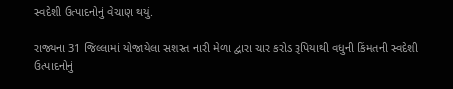સ્વદેશી ઉત્પાદનોનું વેચાણ થયું.

રાજ્યના 31 જિલ્લામાં યોજાયેલા સશસ્ત નારી મેળા દ્વારા ચાર કરોડ રૂપિયાથી વધુની કિંમતની સ્વદેશી ઉત્પાદનોનું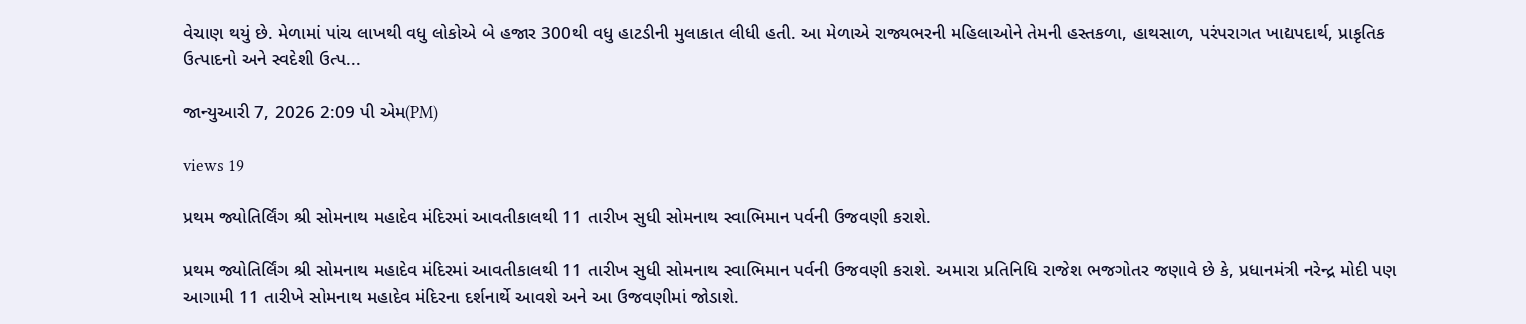વેચાણ થયું છે. મેળામાં પાંચ લાખથી વધુ લોકોએ બે હજાર 300થી વધુ હાટડીની મુલાકાત લીધી હતી. આ મેળાએ રાજ્યભરની મહિલાઓને તેમની હસ્તકળા, હાથસાળ, પરંપરાગત ખાદ્યપદાર્થ, પ્રાકૃતિક ઉત્પાદનો અને સ્વદેશી ઉત્પ...

જાન્યુઆરી 7, 2026 2:09 પી એમ(PM)

views 19

પ્રથમ જ્યોતિર્લિંગ શ્રી સોમનાથ મહાદેવ મંદિરમાં આવતીકાલથી 11 તારીખ સુધી સોમનાથ સ્વાભિમાન પર્વની ઉજવણી કરાશે.

પ્રથમ જ્યોતિર્લિંગ શ્રી સોમનાથ મહાદેવ મંદિરમાં આવતીકાલથી 11 તારીખ સુધી સોમનાથ સ્વાભિમાન પર્વની ઉજવણી કરાશે. અમારા પ્રતિનિધિ રાજેશ ભજગોતર જણાવે છે કે, પ્રધાનમંત્રી નરેન્દ્ર મોદી પણ આગામી 11 તારીખે સોમનાથ મહાદેવ મંદિરના દર્શનાર્થે આવશે અને આ ઉજવણીમાં જોડાશે.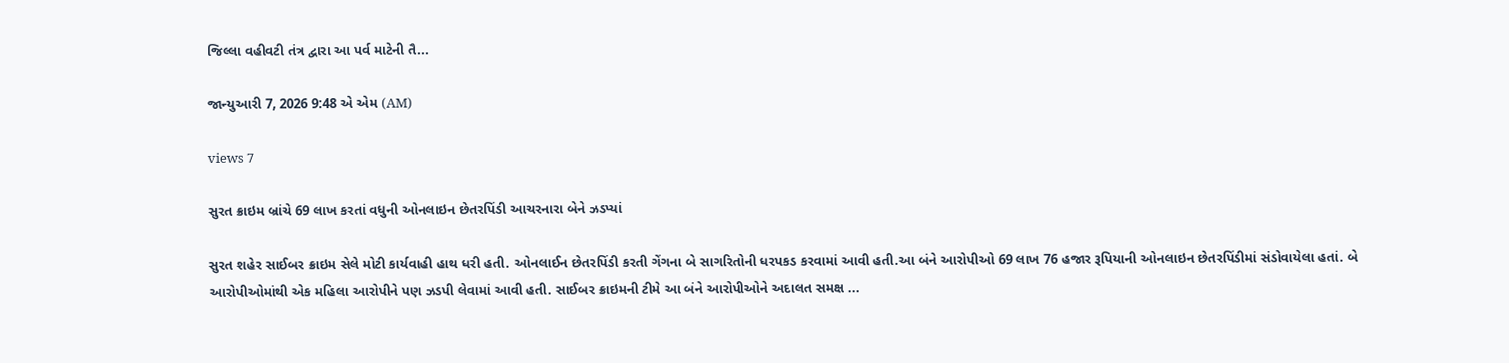જિલ્લા વહીવટી તંત્ર દ્વારા આ પર્વ માટેની તૈ...

જાન્યુઆરી 7, 2026 9:48 એ એમ (AM)

views 7

સુરત ક્રાઇમ બ્રાંચે 69 લાખ કરતાં વધુની ઓનલાઇન છેતરપિંડી આચરનારા બેને ઝડપ્યાં

સુરત શહેર સાઈબર ક્રાઇમ સેલે મોટી કાર્યવાહી હાથ ધરી હતી. ઓનલાઈન છેતરપિંડી કરતી ગેંગના બે સાગરિતોની ધરપકડ કરવામાં આવી હતી.આ બંને આરોપીઓ 69 લાખ 76 હજાર રૂપિયાની ઓનલાઇન છેતરપિંડીમાં સંડોવાયેલા હતાં. બે આરોપીઓમાંથી એક મહિલા આરોપીને પણ ઝડપી લેવામાં આવી હતી. સાઈબર ક્રાઇમની ટીમે આ બંને આરોપીઓને અદાલત સમક્ષ ...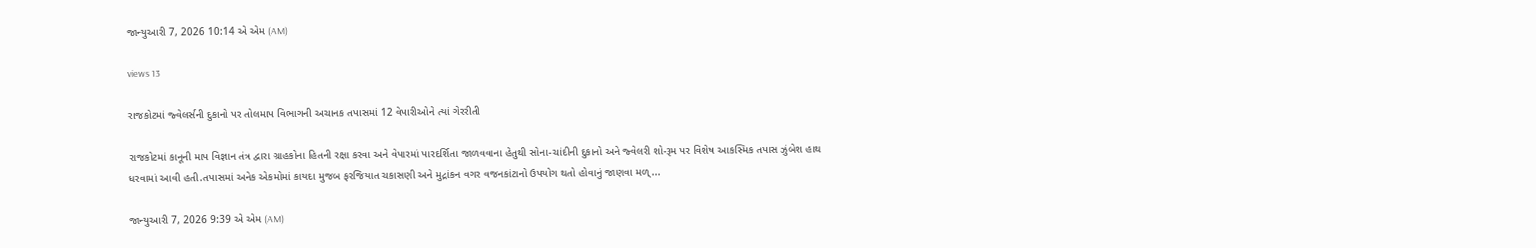જાન્યુઆરી 7, 2026 10:14 એ એમ (AM)

views 13

રાજકોટમાં જ્વેલર્સની દુકાનો પર તોલમાપ વિભાગની અચાનક તપાસમાં 12 વેપારીઓને ત્યાં ગેરરીતી

રાજકોટમાં કાનૂની માપ વિજ્ઞાન તંત્ર દ્વારા ગ્રાહકોના હિતની રક્ષા કરવા અને વેપારમાં પારદર્શિતા જાળવવાના હેતુથી સોના-ચાંદીની દુકાનો અને જ્વેલરી શો-રૂમ પર વિશેષ આકસ્મિક તપાસ ઝુંબેશ હાથ ધરવામાં આવી હતી.તપાસમાં અનેક એકમોમાં કાયદા મુજબ ફરજિયાત ચકાસણી અને મુદ્રાંકન વગર વજનકાંટાનો ઉપયોગ થતો હોવાનું જાણવા મળ્...

જાન્યુઆરી 7, 2026 9:39 એ એમ (AM)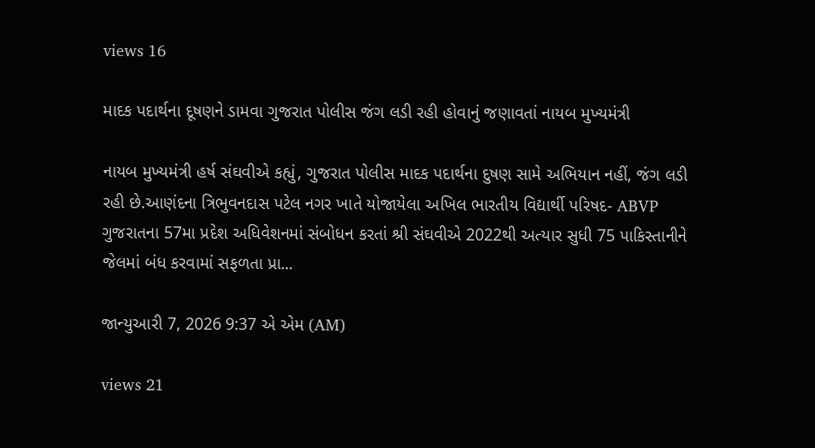views 16

માદક પદાર્થના દૂષણને ડામવા ગુજરાત પોલીસ જંગ લડી રહી હોવાનું જણાવતાં નાયબ મુખ્યમંત્રી

નાયબ મુખ્યમંત્રી હર્ષ સંઘવીએ કહ્યું, ગુજરાત પોલીસ માદક પદાર્થના દુષણ સામે અભિયાન નહીં, જંગ લડી રહી છે.આણંદના ત્રિભુવનદાસ પટેલ નગર ખાતે યોજાયેલા અખિલ ભારતીય વિદ્યાર્થી પરિષદ- ABVP ગુજરાતના 57મા પ્રદેશ અધિવેશનમાં સંબોધન કરતાં શ્રી સંઘવીએ 2022થી અત્યાર સુધી 75 પાકિસ્તાનીને જેલમાં બંધ કરવામાં સફળતા પ્રા...

જાન્યુઆરી 7, 2026 9:37 એ એમ (AM)

views 21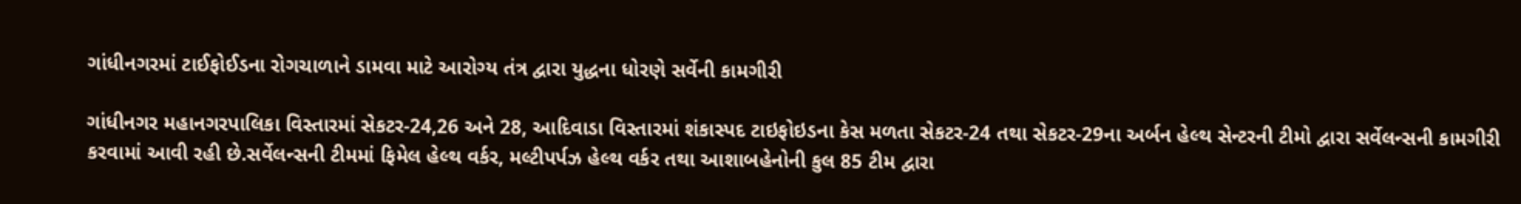ગાંધીનગરમાં ટાઈફોઈડના રોગચાળાને ડામવા માટે આરોગ્ય તંત્ર દ્વારા યુદ્ધના ધોરણે સર્વેની કામગીરી

ગાંધીનગર મહાનગરપાલિકા વિસ્તારમાં સેકટર-24,26 અને 28, આદિવાડા વિસ્તારમાં શંકાસ્પદ ટાઇફોઇડના કેસ મળતા સેકટર-24 તથા સેકટર-29ના અર્બન હેલ્થ સેન્ટરની ટીમો દ્વારા સર્વેલન્સની કામગીરી કરવામાં આવી રહી છે.સર્વેલન્સની ટીમમાં ફિમેલ હેલ્થ વર્કર, મલ્ટીપર્પઝ હેલ્થ વર્કર તથા આશાબહેનોની કુલ 85 ટીમ દ્વારા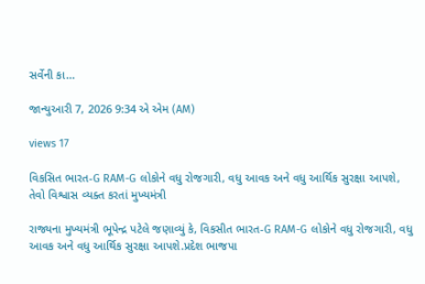સર્વેની કા...

જાન્યુઆરી 7, 2026 9:34 એ એમ (AM)

views 17

વિકસિત ભારત-G RAM-G લોકોને વધુ રોજગારી, વધુ આવક અને વધુ આર્થિક સુરક્ષા આપશે, તેવો વિશ્વાસ વ્યક્ત કરતાં મુખ્યમંત્રી

રાજ્યના મુખ્યમંત્રી ભૂપેન્દ્ર પટેલે જણાવ્યું કે, વિકસીત ભારત-G RAM-G લોકોને વધુ રોજગારી, વધુ આવક અને વધુ આર્થિક સુરક્ષા આપશે.પ્રદેશ ભાજપા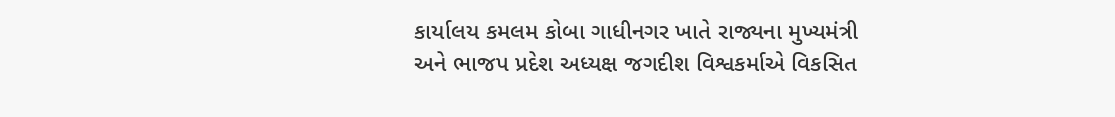કાર્યાલય કમલમ કોબા ગાધીનગર ખાતે રાજ્યના મુખ્યમંત્રી અને ભાજપ પ્રદેશ અધ્યક્ષ જગદીશ વિશ્વકર્માએ વિકસિત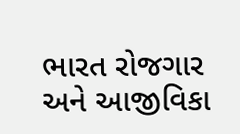ભારત રોજગાર અને આજીવિકા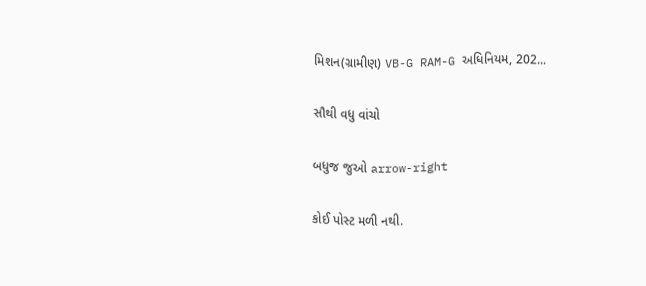મિશન(ગ્રામીણ) VB-G RAM-G અધિનિયમ, 202...

સૌથી વધુ વાંચો

બધુજ જુઓ arrow-right

કોઈ પોસ્ટ મળી નથી.